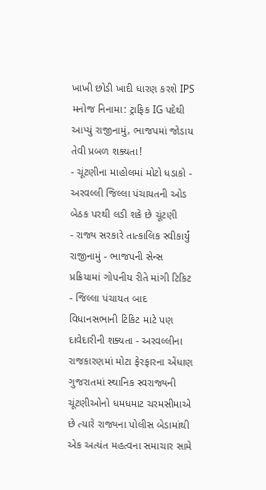ખાખી છોડી ખાદી ધારણ કરશે IPS મનોજ નિનામા: ટ્રાફિક IG પદેથી આપ્યું રાજીનામું, ભાજપમાં જોડાય તેવી પ્રબળ શક્યતા!
- ચૂંટણીના માહોલમાં મોટો ધડાકો - અરવલ્લી જિલ્લા પંચાયતની ઓડ બેઠક પરથી લડી શકે છે ચૂંટણી
- રાજ્ય સરકારે તાત્કાલિક સ્વીકાર્યું રાજીનામું - ભાજપની સેન્સ પ્રક્રિયામાં ગોપનીય રીતે માંગી ટિકિટ
- જિલ્લા પંચાયત બાદ વિધાનસભાની ટિકિટ માટે પણ દાવેદારીની શક્યતા - અરવલ્લીના રાજકારણમાં મોટા ફેરફારના એંધાણ
ગુજરાતમાં સ્થાનિક સ્વરાજ્યની ચૂંટણીઓનો ધમધમાટ ચરમસીમાએ છે ત્યારે રાજ્યના પોલીસ બેડામાંથી એક અત્યંત મહત્વના સમાચાર સામે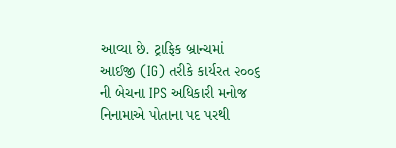આવ્યા છે. ટ્રાફિક બ્રાન્ચમાં આઈજી (IG) તરીકે કાર્યરત ૨૦૦૬ ની બેચના IPS અધિકારી મનોજ નિનામાએ પોતાના પદ પરથી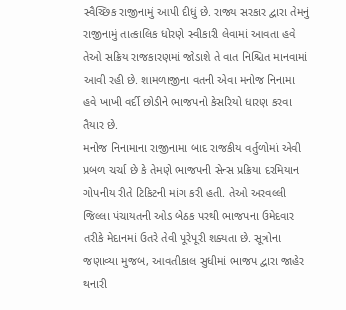સ્વૈચ્છિક રાજીનામું આપી દીધું છે. રાજ્ય સરકાર દ્વારા તેમનું રાજીનામું તાત્કાલિક ધોરણે સ્વીકારી લેવામાં આવતા હવે તેઓ સક્રિય રાજકારણમાં જોડાશે તે વાત નિશ્ચિત માનવામાં આવી રહી છે. શામળાજીના વતની એવા મનોજ નિનામા હવે ખાખી વર્દી છોડીને ભાજપનો કેસરિયો ધારણ કરવા તૈયાર છે.
મનોજ નિનામાના રાજીનામા બાદ રાજકીય વર્તુળોમાં એવી પ્રબળ ચર્ચા છે કે તેમણે ભાજપની સેન્સ પ્રક્રિયા દરમિયાન ગોપનીય રીતે ટિકિટની માંગ કરી હતી. તેઓ અરવલ્લી જિલ્લા પંચાયતની ઓડ બેઠક પરથી ભાજપના ઉમેદવાર તરીકે મેદાનમાં ઉતરે તેવી પૂરેપૂરી શક્યતા છે. સૂત્રોના જણાવ્યા મુજબ, આવતીકાલ સુધીમાં ભાજપ દ્વારા જાહેર થનારી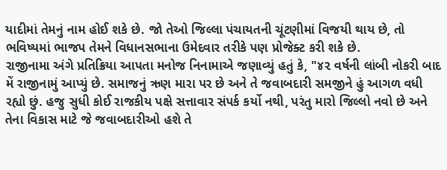યાદીમાં તેમનું નામ હોઈ શકે છે. જો તેઓ જિલ્લા પંચાયતની ચૂંટણીમાં વિજયી થાય છે, તો ભવિષ્યમાં ભાજપ તેમને વિધાનસભાના ઉમેદવાર તરીકે પણ પ્રોજેક્ટ કરી શકે છે.
રાજીનામા અંગે પ્રતિક્રિયા આપતા મનોજ નિનામાએ જણાવ્યું હતું કે, "૪૨ વર્ષની લાંબી નોકરી બાદ મેં રાજીનામું આપ્યું છે. સમાજનું ઋણ મારા પર છે અને તે જવાબદારી સમજીને હું આગળ વધી રહ્યો છું. હજુ સુધી કોઈ રાજકીય પક્ષે સત્તાવાર સંપર્ક કર્યો નથી, પરંતુ મારો જિલ્લો નવો છે અને તેના વિકાસ માટે જે જવાબદારીઓ હશે તે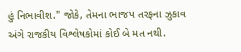હું નિભાવીશ." જોકે, તેમના ભાજપ તરફના ઝુકાવ અંગે રાજકીય વિશ્લેષકોમાં કોઈ બે મત નથી.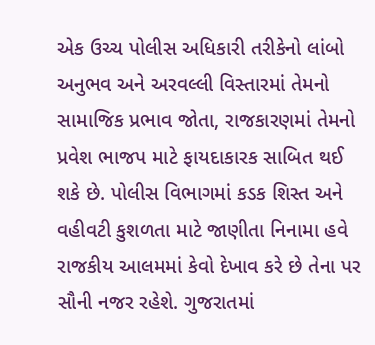એક ઉચ્ચ પોલીસ અધિકારી તરીકેનો લાંબો અનુભવ અને અરવલ્લી વિસ્તારમાં તેમનો સામાજિક પ્રભાવ જોતા, રાજકારણમાં તેમનો પ્રવેશ ભાજપ માટે ફાયદાકારક સાબિત થઈ શકે છે. પોલીસ વિભાગમાં કડક શિસ્ત અને વહીવટી કુશળતા માટે જાણીતા નિનામા હવે રાજકીય આલમમાં કેવો દેખાવ કરે છે તેના પર સૌની નજર રહેશે. ગુજરાતમાં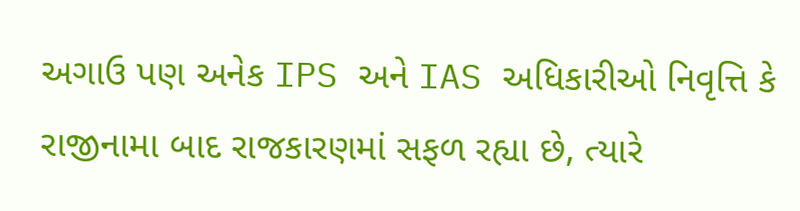અગાઉ પણ અનેક IPS અને IAS અધિકારીઓ નિવૃત્તિ કે રાજીનામા બાદ રાજકારણમાં સફળ રહ્યા છે, ત્યારે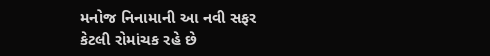મનોજ નિનામાની આ નવી સફર કેટલી રોમાંચક રહે છે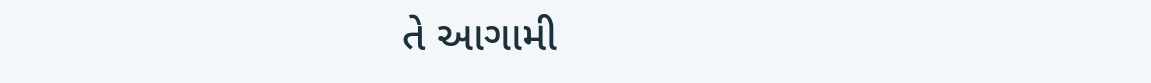તે આગામી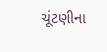ચૂંટણીના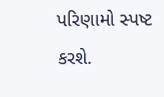પરિણામો સ્પષ્ટ કરશે.